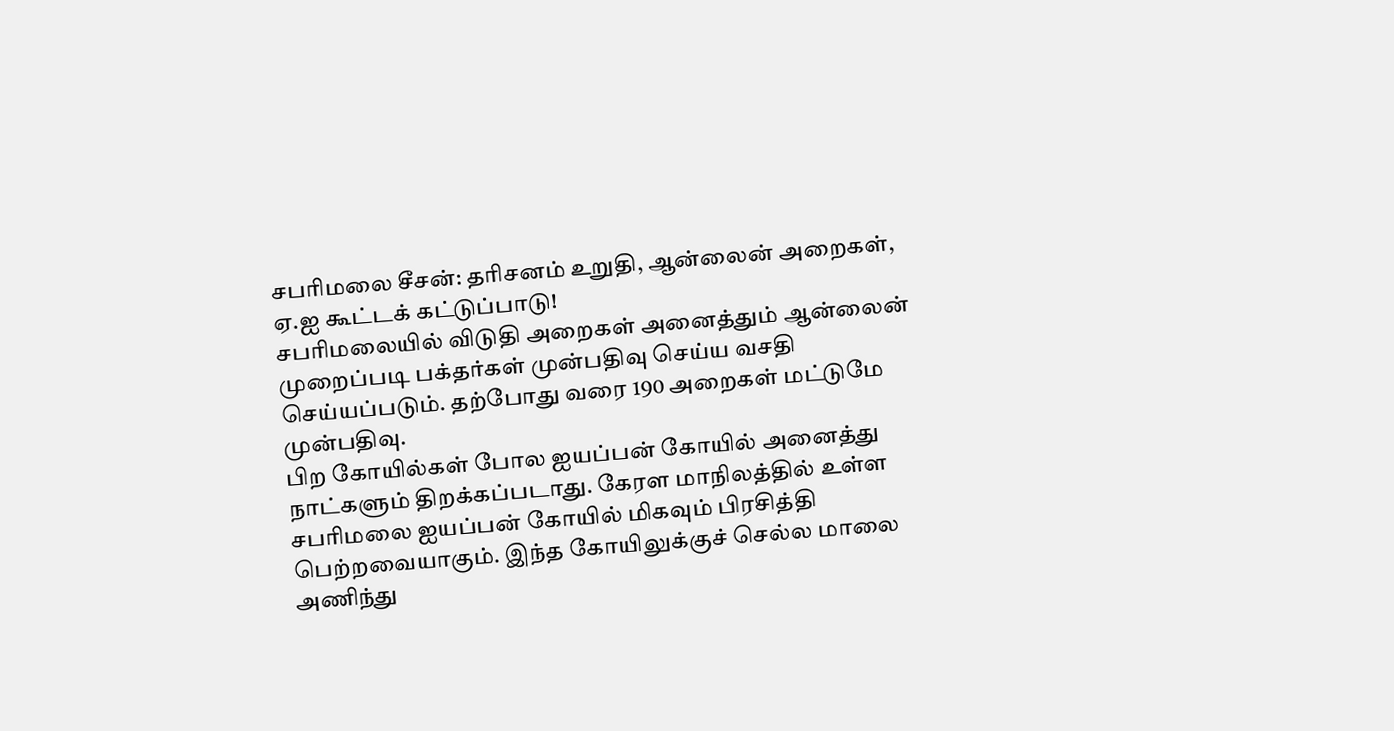சபரிமலை சீசன்: தரிசனம் உறுதி, ஆன்லைன் அறைகள், ஏ.ஐ கூட்டக் கட்டுப்பாடு!
சபரிமலையில் விடுதி அறைகள் அனைத்தும் ஆன்லைன் முறைப்படி பக்தர்கள் முன்பதிவு செய்ய வசதி செய்யப்படும். தற்போது வரை 190 அறைகள் மட்டுமே முன்பதிவு.
பிற கோயில்கள் போல ஐயப்பன் கோயில் அனைத்து நாட்களும் திறக்கப்படாது. கேரள மாநிலத்தில் உள்ள சபரிமலை ஐயப்பன் கோயில் மிகவும் பிரசித்தி பெற்றவையாகும். இந்த கோயிலுக்குச் செல்ல மாலை அணிந்து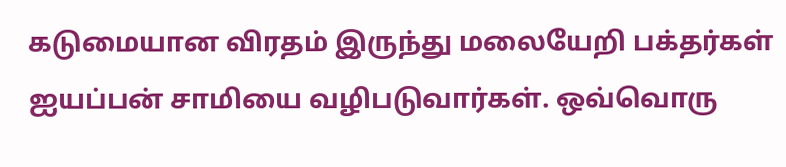கடுமையான விரதம் இருந்து மலையேறி பக்தர்கள் ஐயப்பன் சாமியை வழிபடுவார்கள். ஒவ்வொரு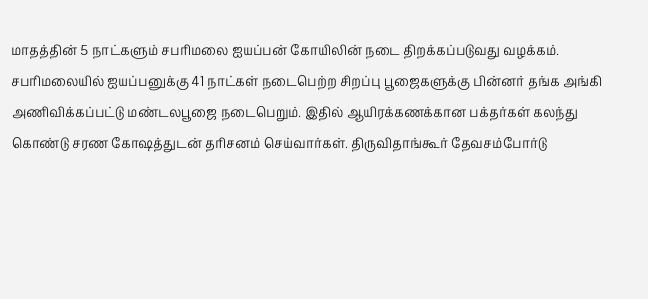மாதத்தின் 5 நாட்களும் சபரிமலை ஐயப்பன் கோயிலின் நடை திறக்கப்படுவது வழக்கம்.
சபரிமலையில் ஐயப்பனுக்கு 41 நாட்கள் நடைபெற்ற சிறப்பு பூஜைகளுக்கு பின்னர் தங்க அங்கி அணிவிக்கப்பட்டு மண்டலபூஜை நடைபெறும். இதில் ஆயிரக்கணக்கான பக்தர்கள் கலந்து கொண்டு சரண கோஷத்துடன் தரிசனம் செய்வார்கள். திருவிதாங்கூர் தேவசம்போர்டு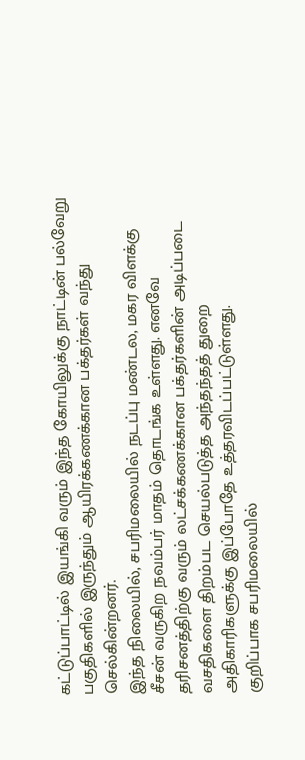கட்டுப்பாட்டில் இயங்கி வரும் இந்த கோயிலுக்கு நாட்டின் பல்வேறு பகுதிகளில் இருந்தும் ஆயிரக்கணக்கான பக்தர்கள் வந்து செல்கின்றனர்.
இந்த நிலையில், சபரிமலையில் நடப்பு மண்டல, மகர விளக்கு சீசன் வருகிற நவம்பர் மாதம் தொடங்க உள்ளது. எனவே தரிசனத்திற்கு வரும் லட்சக்கணக்கான பக்தர்களின் அடிப்படை வசதிகளை திறம்பட செயல்படுத்த அந்தந்தத் துறை அதிகாரிகளுக்கு இப்போதே உத்தரவிடப்பட்டுள்ளது.
குறிப்பாக சபரிமலையில்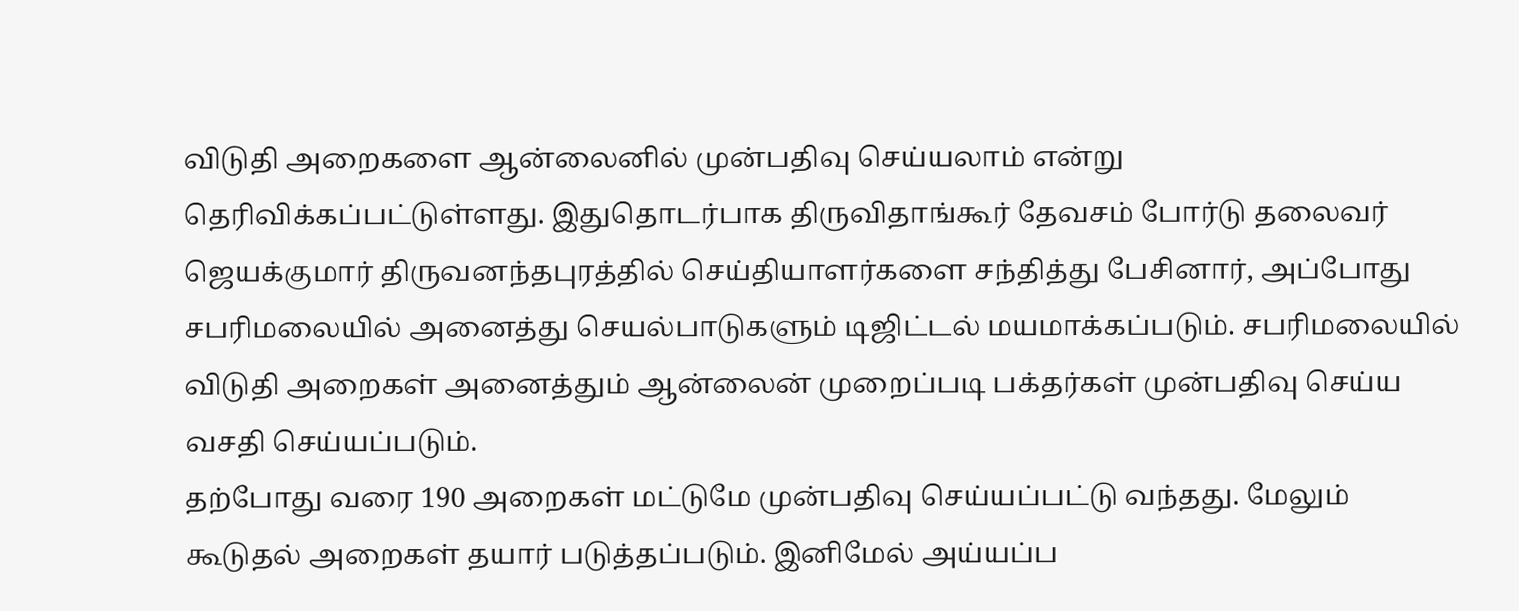விடுதி அறைகளை ஆன்லைனில் முன்பதிவு செய்யலாம் என்று தெரிவிக்கப்பட்டுள்ளது. இதுதொடர்பாக திருவிதாங்கூர் தேவசம் போர்டு தலைவர் ஜெயக்குமார் திருவனந்தபுரத்தில் செய்தியாளர்களை சந்தித்து பேசினார், அப்போது சபரிமலையில் அனைத்து செயல்பாடுகளும் டிஜிட்டல் மயமாக்கப்படும். சபரிமலையில் விடுதி அறைகள் அனைத்தும் ஆன்லைன் முறைப்படி பக்தர்கள் முன்பதிவு செய்ய வசதி செய்யப்படும்.
தற்போது வரை 190 அறைகள் மட்டுமே முன்பதிவு செய்யப்பட்டு வந்தது. மேலும் கூடுதல் அறைகள் தயார் படுத்தப்படும். இனிமேல் அய்யப்ப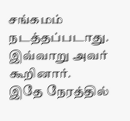சங்கமம் நடத்தப்படாது. இவ்வாறு அவர் கூறினார்.
இதே நேரத்தில்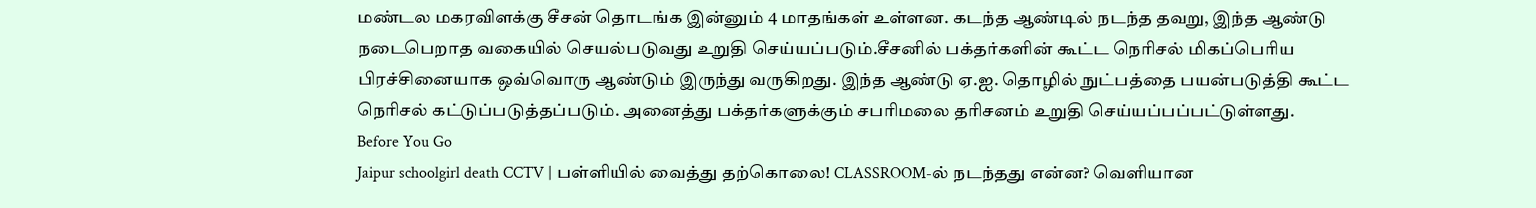மண்டல மகரவிளக்கு சீசன் தொடங்க இன்னும் 4 மாதங்கள் உள்ளன. கடந்த ஆண்டில் நடந்த தவறு, இந்த ஆண்டு நடைபெறாத வகையில் செயல்படுவது உறுதி செய்யப்படும்.சீசனில் பக்தர்களின் கூட்ட நெரிசல் மிகப்பெரிய பிரச்சினையாக ஒவ்வொரு ஆண்டும் இருந்து வருகிறது. இந்த ஆண்டு ஏ.ஐ. தொழில் நுட்பத்தை பயன்படுத்தி கூட்ட நெரிசல் கட்டுப்படுத்தப்படும். அனைத்து பக்தர்களுக்கும் சபரிமலை தரிசனம் உறுதி செய்யப்பப்பட்டுள்ளது.
Before You Go
Jaipur schoolgirl death CCTV | பள்ளியில் வைத்து தற்கொலை! CLASSROOM-ல் நடந்தது என்ன? வெளியான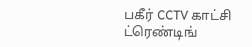பகீர் CCTV காட்சி
ட்ரெண்டிங்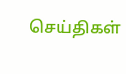செய்திகள்